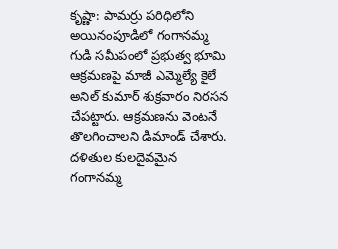కృష్ణా: పామర్రు పరిధిలోని అయినంపూడిలో గంగానమ్మ గుడి సమీపంలో ప్రభుత్వ భూమి ఆక్రమణపై మాజీ ఎమ్మెల్యే కైలే అనిల్ కుమార్ శుక్రవారం నిరసన చేపట్టారు. ఆక్రమణను వెంటనే తొలగించాలని డిమాండ్ చేశారు. దళితుల కులదైవమైన గంగానమ్మ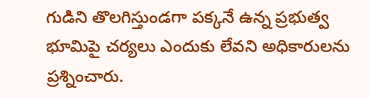గుడిని తొలగిస్తుండగా పక్కనే ఉన్న ప్రభుత్వ భూమిపై చర్యలు ఎందుకు లేవని అధికారులను ప్రశ్నించారు.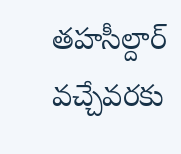తహసీల్దార్ వచ్చేవరకు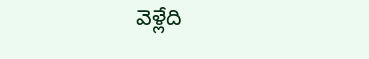వెళ్లేది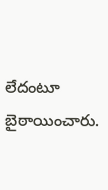లేదంటూ బైఠాయించారు.